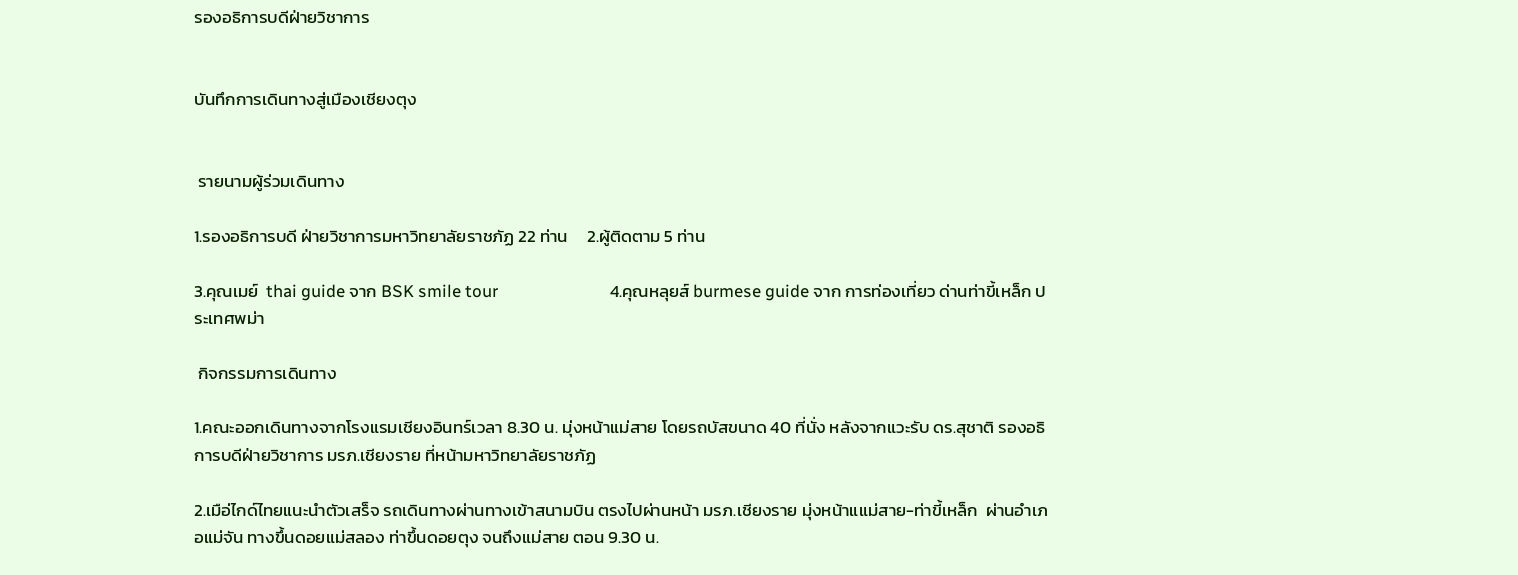รองอธิการบดีฝ่ายวิชาการ


บันทึกการเดินทางสู่เมืองเชียงตุง


 รายนามผู้ร่วมเดินทาง

1.รองอธิการบดี ฝ่ายวิชาการมหาวิทยาลัยราชภัฏ 22 ท่าน     2.ผู้ติดตาม 5 ท่าน

3.คุณเมย์  thai guide จาก BSK smile tour                            4.คุณหลุยส์ burmese guide จาก การท่องเที่ยว ด่านท่าขี้เหล็ก ประเทศพม่า

 กิจกรรมการเดินทาง

1.คณะออกเดินทางจากโรงแรมเชียงอินทร์เวลา 8.30 น. มุ่งหน้าแม่สาย โดยรถบัสขนาด 40 ที่นั่ง หลังจากแวะรับ ดร.สุชาติ รองอธิการบดีฝ่ายวิชาการ มรภ.เชียงราย ที่หน้ามหาวิทยาลัยราชภัฏ

2.เมือ่ไกด์ไทยแนะนำตัวเสร็จ รถเดินทางผ่านทางเข้าสนามบิน ตรงไปผ่านหน้า มรภ.เชียงราย มุ่งหน้าแแม่สาย-ท่าขี้เหล็ก  ผ่านอำเภอแม่จัน ทางขึ้นดอยแม่สลอง ท่าขึ้นดอยตุง จนถึงแม่สาย ตอน 9.30 น.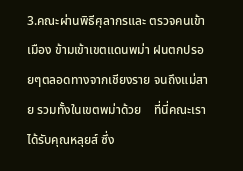3.คณะผ่านพิธีศุลากรและ ตรวจคนเข้าเมือง ข้ามเข้าเขตแดนพม่า ฝนตกปรอยๆตลอดทางจากเชียงราย จนถึงแม่สาย รวมทั้งในเขตพม่าด้วย    ที่นี่คณะเราได้รับคุณหลุยส์ ซึ่ง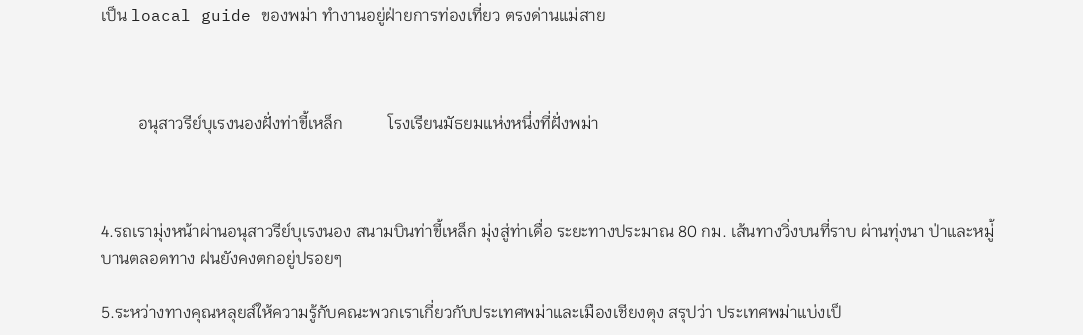เป็น loacal guide ของพม่า ทำงานอยู่ฝ่ายการท่องเที่ยว ตรงด่านแม่สาย



         อนุสาวรีย์บุเรงนองฝั่งท่าขี้เหล็ก           โรงเรียนมัธยมแห่งหนึ่งที่ฝั่งพม่า



4.รถเรามุ่งหน้าผ่านอนุสาวรีย์บุเรงนอง สนามบินท่าขี้เหล็ก มุ่งสู่ท่าเดื่อ ระยะทางประมาณ 80 กม. เส้นทางวิ่งบนที่ราบ ผ่านทุ่งนา ป่าและหมู่้บานตลอดทาง ฝนยังคงตกอยู่ปรอยๆ

5.ระหว่างทางคุณหลุยส์ให้ความรู้กับคณะพวกเราเกี่ยวกับประเทศพม่าและเมืองเชียงตุง สรุปว่า ประเทศพม่าแบ่งเป็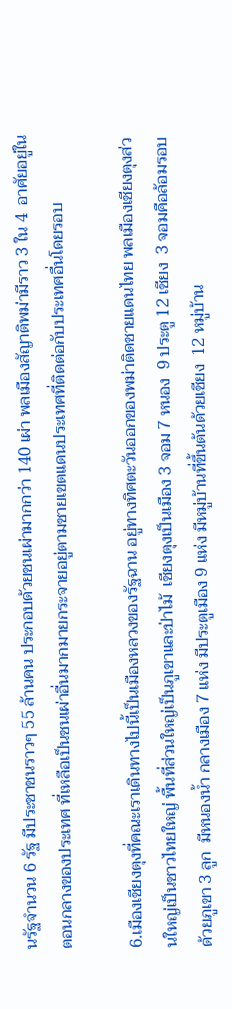นรัฐจำนวน 6 รัฐ มีประชาชนราวๆ 55 ล้านคน ประกอบด้วยชนเผ่ามากกว่า 140 เผ่า พลเมืองสัญาติพม่ามีราว 3 ใน 4  อาศัยอยู่ในตอนกลางของประเทศ ที่เหลือเป็นชนเผ่าอื่นมากมายกระจายอยู่ตามชายเขตแดนประเทศที่ติดต่อกับประเทศอื่นโดยรอบ

6.เมืองเชียงตุงที่คณะเราเดินทางไปนี้เป็นเมืองหลวงของรัฐฉาน อยู่ทางทิศตะวันออกของพม่าติดชายแดนไทย พลเมืองเชียงตุงส่วนใหญ่เป็นชาวไทยใหญ่ พื้นที่ส่วนใหญ่เป็นภูเขาและป่าไม้  เชียงตุงเป็นเมือง 3 จอม 7 หนอง  9 ประตู 12 เชียง  3 จอมคือล้อมรอบด้วยภูเขา 3 ลูก  มีหนองน้ำ กลางเมือง 7 แห่ง มีประตูเมือง 9 แห่ง มีหมู่บ้านที่ขึ้นต้นด้วยเชียง  12 หมู่บ้าน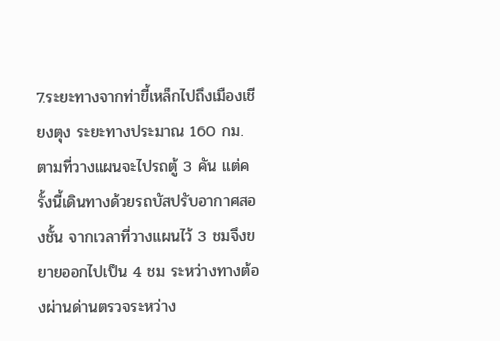7.ระยะทางจากท่าขี้เหล็กไปถึงเมืองเชียงตุง ระยะทางประมาณ 160 กม. ตามที่วางแผนจะไปรถตู้ 3 คัน แต่ครั้งนี้เดินทางด้วยรถบัสปรับอากาศสองชั้น จากเวลาที่วางแผนไว้ 3 ชมจึงขยายออกไปเป็น 4 ชม ระหว่างทางต้องผ่านด่านตรวจระหว่าง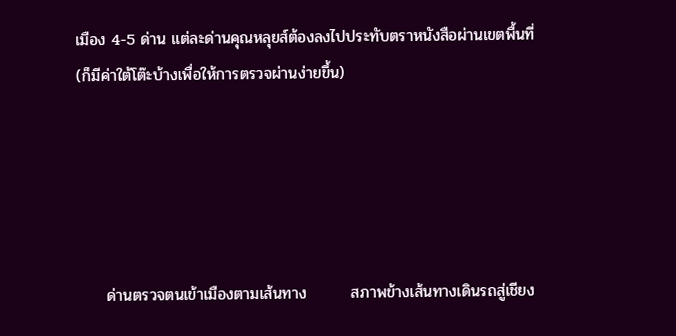เมือง 4-5 ด่าน แต่ละด่านคุณหลุยส์ต้องลงไปประทับตราหนังสือผ่านเขตพื้นที่ (ก็มีค่าใต้โต๊ะบ้างเพื่อให้การตรวจผ่านง่ายขึ้น)





     ด่านตรวจตนเข้าเมืองตามเส้นทาง        สภาพข้างเส้นทางเดินรถสู่เชียง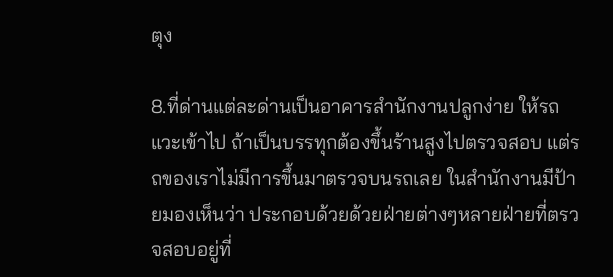ตุง

8.ที่ด่านแต่ละด่านเป็นอาคารสำนักงานปลูกง่าย ให้รถแวะเข้าไป ถ้าเป็นบรรทุกต้องขึ้นร้านสูงไปตรวจสอบ แต่รถของเราไม่มีการขึ้นมาตรวจบนรถเลย ในสำนักงานมีป้ายมองเห็นว่า ประกอบด้วยด้วยฝ่ายต่างๆหลายฝ่ายที่ตรวจสอบอยู่ที่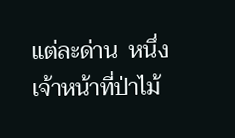แต่ละด่าน  หนึ่งเจ้าหน้าที่ป่าไม้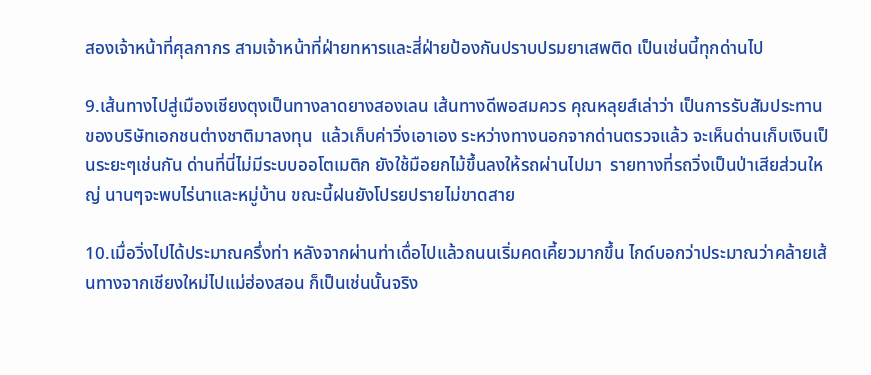สองเจ้าหน้าที่ศุลกากร สามเจ้าหน้าที่ฝ่ายทหารและสี่ฝ่ายป้องกันปราบปรมยาเสพติด เป็นเช่นนี้ทุกด่านไป

9.เส้นทางไปสู่เมืองเชียงตุงเป็นทางลาดยางสองเลน เส้นทางดีพอสมควร คุณหลุยส์เล่าว่า เป็นการรับสัมประทานของบริษัทเอกชนต่างชาติมาลงทุน  แล้วเก็บค่าวิ่งเอาเอง ระหว่างทางนอกจากด่านตรวจแล้ว จะเห็นด่านเก็บเงินเป็นระยะๆเช่นกัน ด่านที่นี่ไม่มีระบบออโตเมติก ยังใช้มือยกไม้ขึ้นลงให้รถผ่านไปมา  รายทางที่รถวิ่งเป็นป่าเสียส่วนใหญ่ นานๆจะพบไร่นาและหมู่บ้าน ขณะนี้ฝนยังโปรยปรายไม่ขาดสาย

10.เมื่อวิ่งไปได้ประมาณครึ่งท่า หลังจากผ่านท่าเดื่อไปแล้วถนนเริ่มคดเคี้ยวมากขึ้น ไกด์บอกว่าประมาณว่าคล้ายเส้นทางจากเชียงใหม่ไปแม่ฮ่องสอน ก็เป็นเช่นนั้นจริง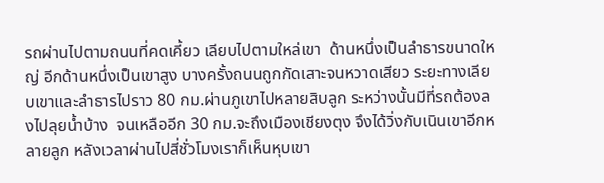รถผ่านไปตามถนนที่คดเคี้ยว เลียบไปตามใหล่เขา  ด้านหนึ่งเป็นลำธารขนาดใหญ่ อีกด้านหนึ่งเป็นเขาสูง บางครั้งถนนถูกกัดเสาะจนหวาดเสียว ระยะทางเลียบเขาและลำธารไปราว 80 กม.ผ่านภูเขาไปหลายสิบลูก ระหว่างนั้นมีที่รถต้องลงไปลุยน้ำบ้าง  จนเหลืออีก 30 กม.จะถึงเมืองเชียงตุง จึงได้วิ่งกับเนินเขาอีกหลายลูก หลังเวลาผ่านไปสี่ชั่วโมงเราก็เห็นหุบเขา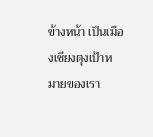ข้างหน้า เป็นเมืองเชียงตุงเป้าหมายของเรา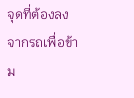จุดที่ต้องลงจากรถเพื่อข้าม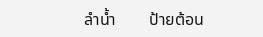ลำน้ำ        ป้ายต้อน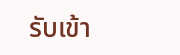รับเข้า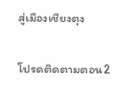สู่เมืองเชียงตุง


โปรดติดตามตอน2